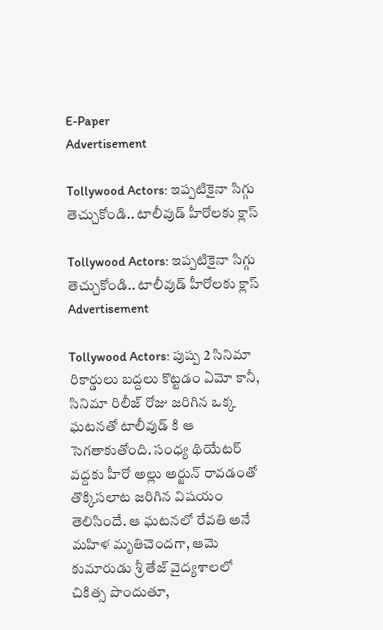E-Paper
Advertisement

Tollywood Actors: ఇప్పటికైనా సిగ్గు తెచ్చుకోండి.. టాలీవుడ్ హీరోలకు క్లాస్

Tollywood Actors: ఇప్పటికైనా సిగ్గు తెచ్చుకోండి.. టాలీవుడ్ హీరోలకు క్లాస్
Advertisement

Tollywood Actors: పుష్ప 2 సినిమా రికార్డులు బద్దలు కొట్టడం ఏమో కానీ, సినిమా రిలీజ్ రోజు జరిగిన ఒక్క ఘటనతో టాలీవుడ్ కి ఆ సెగతాకుతోంది. సంధ్య థియేటర్ వద్దకు హీరో అల్లు అర్జున్ రావడంతో తొక్కిసలాట జరిగిన విషయం తెలిసిందే. ఆ ఘటనలో రేవతి అనే మహిళ మృతిచెందగా, ఆమె కుమారుడు శ్రీ తేజ్ వైద్యశాలలో చికిత్స పొందుతూ,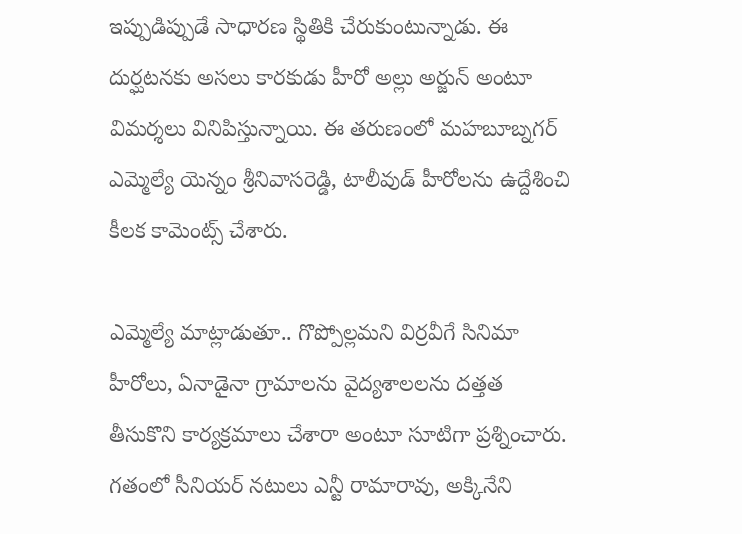ఇప్పుడిప్పుడే సాధారణ స్థితికి చేరుకుంటున్నాడు. ఈ దుర్ఘటనకు అసలు కారకుడు హీరో అల్లు అర్జున్ అంటూ విమర్శలు వినిపిస్తున్నాయి. ఈ తరుణంలో మహబూబ్నగర్ ఎమ్మెల్యే యెన్నం శ్రీనివాసరెడ్డి, టాలీవుడ్ హీరోలను ఉద్దేశించి కీలక కామెంట్స్ చేశారు.

ఎమ్మెల్యే మాట్లాడుతూ.. గొప్పోల్లమని విర్రవీగే సినిమా హీరోలు, ఏనాడైనా గ్రామాలను వైద్యశాలలను దత్తత తీసుకొని కార్యక్రమాలు చేశారా అంటూ సూటిగా ప్రశ్నించారు. గతంలో సీనియర్ నటులు ఎన్టీ రామారావు, అక్కినేని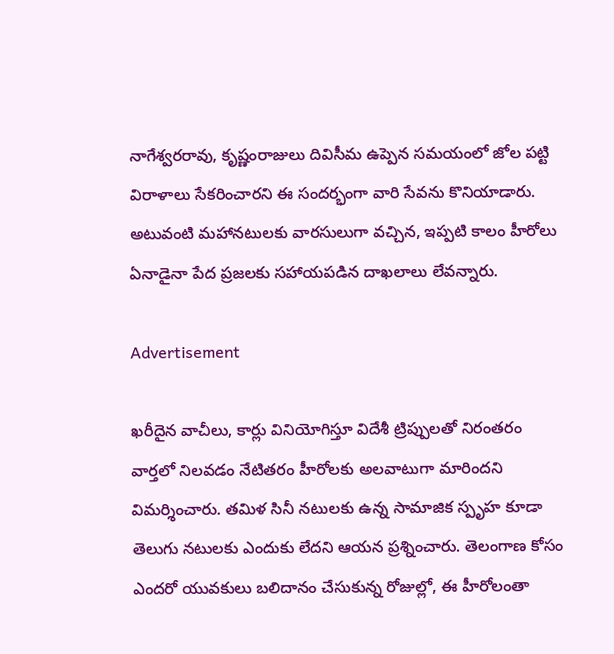నాగేశ్వరరావు, కృష్ణంరాజులు దివిసీమ ఉప్పెన సమయంలో జోల పట్టి విరాళాలు సేకరించారని ఈ సందర్భంగా వారి సేవను కొనియాడారు. అటువంటి మహానటులకు వారసులుగా వచ్చిన, ఇప్పటి కాలం హీరోలు ఏనాడైనా పేద ప్రజలకు సహాయపడిన దాఖలాలు లేవన్నారు.

Advertisement

ఖరీదైన వాచీలు, కార్లు వినియోగిస్తూ విదేశీ ట్రిప్పులతో నిరంతరం వార్తలో నిలవడం నేటితరం హీరోలకు అలవాటుగా మారిందని విమర్శించారు. తమిళ సినీ నటులకు ఉన్న సామాజిక స్పృహ కూడా తెలుగు నటులకు ఎందుకు లేదని ఆయన ప్రశ్నించారు. తెలంగాణ కోసం ఎందరో యువకులు బలిదానం చేసుకున్న రోజుల్లో, ఈ హీరోలంతా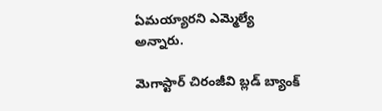ఏమయ్యారని ఎమ్మెల్యే అన్నారు.

మెగాస్టార్ చిరంజీవి బ్లడ్ బ్యాంక్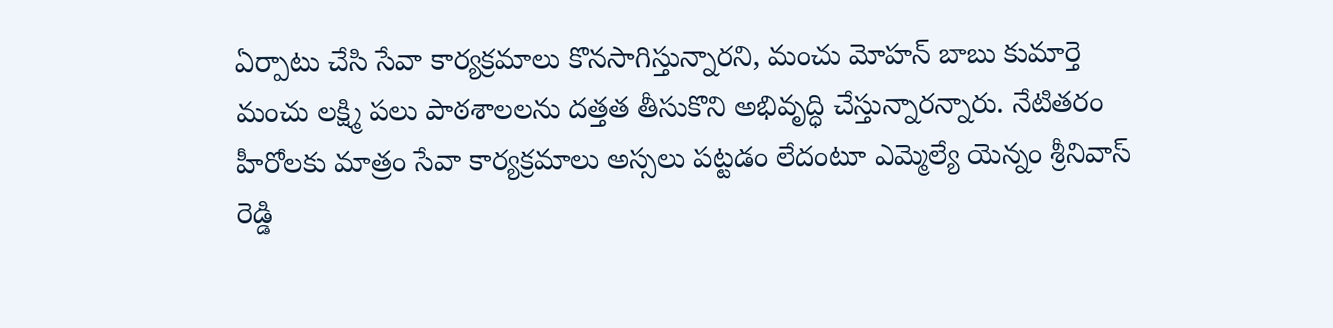ఏర్పాటు చేసి సేవా కార్యక్రమాలు కొనసాగిస్తున్నారని, మంచు మోహన్ బాబు కుమార్తె మంచు లక్ష్మి పలు పాఠశాలలను దత్తత తీసుకొని అభివృద్ధి చేస్తున్నారన్నారు. నేటితరం హీరోలకు మాత్రం సేవా కార్యక్రమాలు అస్సలు పట్టడం లేదంటూ ఎమ్మెల్యే యెన్నం శ్రీనివాస్ రెడ్డి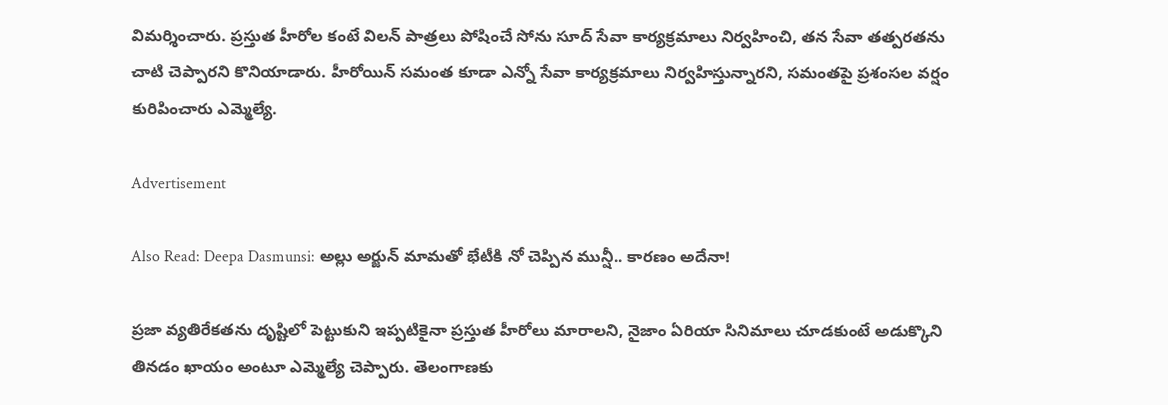విమర్శించారు. ప్రస్తుత హీరోల కంటే విలన్ పాత్రలు పోషించే సోను సూద్ సేవా కార్యక్రమాలు నిర్వహించి, తన సేవా తత్పరతను చాటి చెప్పారని కొనియాడారు. హీరోయిన్ సమంత కూడా ఎన్నో సేవా కార్యక్రమాలు నిర్వహిస్తున్నారని, సమంతపై ప్రశంసల వర్షం కురిపించారు ఎమ్మెల్యే.

Advertisement

Also Read: Deepa Dasmunsi: అల్లు అర్జున్ మామతో భేటీకి నో చెప్పిన మున్షీ.. కారణం అదేనా!

ప్రజా వ్యతిరేకతను దృష్టిలో పెట్టుకుని ఇప్పటికైనా ప్రస్తుత హీరోలు మారాలని, నైజాం ఏరియా సినిమాలు చూడకుంటే అడుక్కొని తినడం ఖాయం అంటూ ఎమ్మెల్యే చెప్పారు. తెలంగాణకు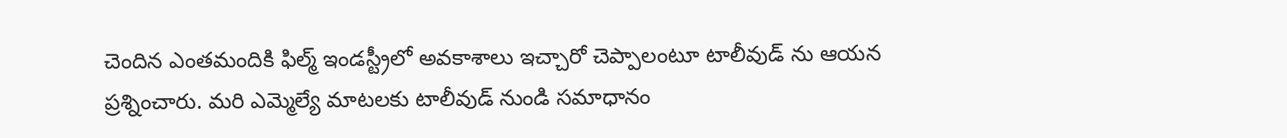చెందిన ఎంతమందికి ఫిల్మ్ ఇండస్ట్రీలో అవకాశాలు ఇచ్చారో చెప్పాలంటూ టాలీవుడ్ ను ఆయన ప్రశ్నించారు. మరి ఎమ్మెల్యే మాటలకు టాలీవుడ్ నుండి సమాధానం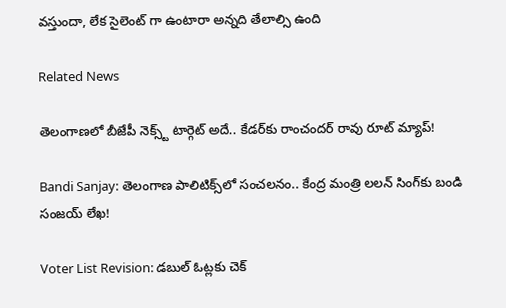వస్తుందా, లేక సైలెంట్ గా ఉంటారా అన్నది తేలాల్సి ఉంది

Related News

తెలంగాణలో బీజేపీ నెక్స్ట్ టార్గెట్ అదే.. కేడర్‌కు రాంచందర్ రావు రూట్ మ్యాప్!

Bandi Sanjay: తెలంగాణ పాలిటిక్స్‌లో సంచలనం.. కేంద్ర మంత్రి లలన్ సింగ్‌కు బండి సంజయ్ లేఖ!

Voter List Revision: డబుల్ ఓట్లకు చెక్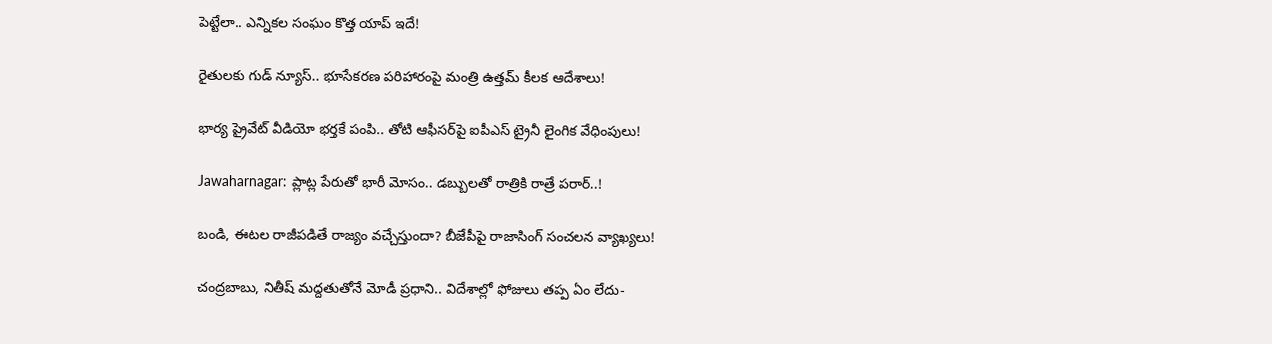పెట్టేలా.. ఎన్నికల సంఘం కొత్త యాప్ ఇదే!

రైతులకు గుడ్ న్యూస్.. భూసేకరణ పరిహారంపై మంత్రి ఉత్తమ్ కీలక ఆదేశాలు!

భార్య ప్రైవేట్ వీడియో భర్తకే పంపి.. తోటి ఆఫీసర్‌పై ఐపీఎస్ ట్రైనీ లైంగిక వేధింపులు!

Jawaharnagar: ప్లాట్ల పేరుతో భారీ మోసం.. డబ్బులతో రాత్రికి రాత్రే పరార్..!

బండి, ఈటల రాజీపడితే రాజ్యం వచ్చేస్తుందా? బీజేపీపై రాజాసింగ్ సంచలన వ్యాఖ్యలు!

చంద్రబాబు, నితీష్ మద్దతుతోనే మోడీ ప్రధాని.. విదేశాల్లో ఫోజులు తప్ప ఏం లేదు-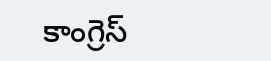కాంగ్రెస్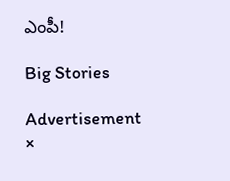ఎంపీ!

Big Stories

Advertisement
×